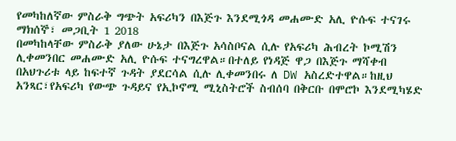የመካከለኛው ምስራቅ ግጭት አፍሪካን በእጅጉ እንደሚጎዳ መሐሙድ አሊ ዮሱፍ ተናገሩ
ማክሰኞ፣ መጋቢት 1 2018
በመካከላቸው ምስራቅ ያለው ሁኔታ በእጅጉ አሳስቦናል ሲሉ የአፍሪካ ሕብረት ኮሚሽን ሊቀመንበር መሐሙድ አሊ ዮሱፍ ተናግረዋል።በተለይ የነዳጅ ዋጋ በእጅጉ ማሻቀብ በአህጉሪቱ ላይ ከፍተኛ ጉዳት ያደርሳል ሲሉ ሊቀመንበሩ ለ DW አስረድተዋል።ከዚህ አንጻር፣የአፍሪካ የውጭ ጉዳይና የኢኮኖሚ ሚኒስትሮች ስብሰባ በቅርቡ በሞሮኮ እንደሚካሄድ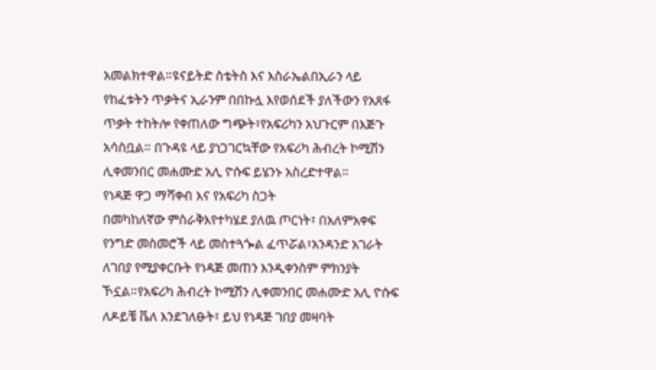አመልክተዋል።ዩናይትድ ስቴትስ እና እስራኤልበኢራን ላይ የከፈቱትን ጥቃትና ኢራንም በበኩሏ እየወሰደች ያለችውን የአጸፋ ጥቃት ተከትሎ የቀጠለው ግጭት፣የአፍሪካን አህጉርም በእጅጉ አሳስቧል። በጉዳዩ ላይ ያነጋገርኳቸው የአፍሪካ ሕብረት ኮሚሽን ሊቀመንበር መሐሙድ አሊ ዮሱፍ ይሄንኑ አስረድተዋል።
የነዳጅ ዋጋ ማሻቀብ እና የአፍሪካ ስጋት
በመካከለኛው ምስራቅእየተካሄደ ያለዉ ጦርነት፣ በአለምአቀፍ የንግድ መስመሮች ላይ መስተጓጐል ፈጥሯል፣አንዳንድ አገራት ለገበያ የሚያቀርቡት የነዳጅ መጠን እንዲቀንስም ምክንያት ኾኗል።የአፍሪካ ሕብረት ኮሚሽን ሊቀመንበር መሐሙድ አሊ ዮሱፍ ለዶይቼ ቬለ እንደገለፁት፣ ይህ የነዳጅ ገበያ መዛባት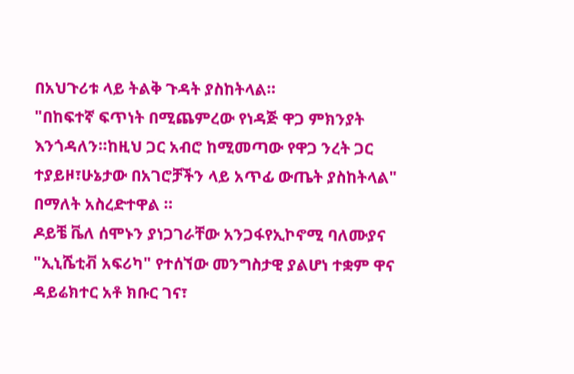በአህጉሪቱ ላይ ትልቅ ጉዳት ያስከትላል።
"በከፍተኛ ፍጥነት በሚጨምረው የነዳጅ ዋጋ ምክንያት እንጎዳለን።ከዚህ ጋር አብሮ ከሚመጣው የዋጋ ንረት ጋር ተያይዞ፣ሁኔታው በአገሮቻችን ላይ አጥፊ ውጤት ያስከትላል" በማለት አስረድተዋል ።
ዶይቼ ቬለ ሰሞኑን ያነጋገራቸው አንጋፋየኢኮኖሚ ባለሙያና "ኢኒሼቲቭ አፍሪካ" የተሰኘው መንግስታዊ ያልሆነ ተቋም ዋና ዳይሬክተር አቶ ክቡር ገና፣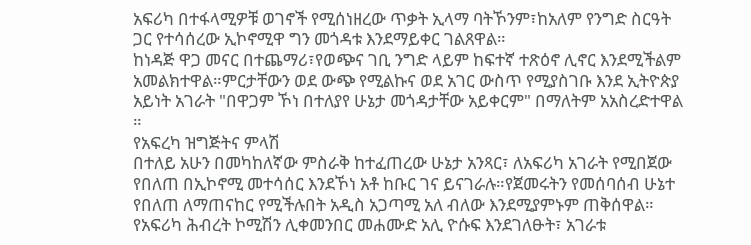አፍሪካ በተፋላሚዎቹ ወገኖች የሚሰነዘረው ጥቃት ኢላማ ባትኾንም፣ከአለም የንግድ ስርዓት ጋር የተሳሰረው ኢኮኖሚዋ ግን መጎዳቱ እንደማይቀር ገልጸዋል።
ከነዳጅ ዋጋ መናር በተጨማሪ፣የወጭና ገቢ ንግድ ላይም ከፍተኛ ተጽዕኖ ሊኖር እንደሚችልም አመልክተዋል።ምርታቸውን ወደ ውጭ የሚልኩና ወደ አገር ውስጥ የሚያስገቡ እንደ ኢትዮጵያ አይነት አገራት "በዋጋም ኾነ በተለያየ ሁኔታ መጎዳታቸው አይቀርም" በማለትም አአስረድተዋል ።
የአፍረካ ዝግጅትና ምላሽ
በተለይ አሁን በመካከለኛው ምስራቅ ከተፈጠረው ሁኔታ አንጻር፣ ለአፍሪካ አገራት የሚበጀው የበለጠ በኢኮኖሚ መተሳሰር እንደኾነ አቶ ከቡር ገና ይናገራሉ።የጀመሩትን የመሰባሰብ ሁኔተ የበለጠ ለማጠናከር የሚችሉበት አዲስ አጋጣሚ አለ ብለው እንደሚያምኑም ጠቅሰዋል።
የአፍሪካ ሕብረት ኮሚሽን ሊቀመንበር መሐሙድ አሊ ዮሱፍ እንደገለፁት፣ አገራቱ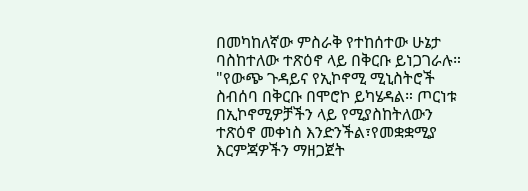በመካከለኛው ምስራቅ የተከሰተው ሁኔታ ባስከተለው ተጽዕኖ ላይ በቅርቡ ይነጋገራሉ።
"የውጭ ጉዳይና የኢኮኖሚ ሚኒስትሮች ስብሰባ በቅርቡ በሞሮኮ ይካሄዳል። ጦርነቱ በኢኮኖሚዎቻችን ላይ የሚያስከትለውን ተጽዕኖ መቀነስ እንድንችል፣የመቋቋሚያ እርምጃዎችን ማዘጋጀት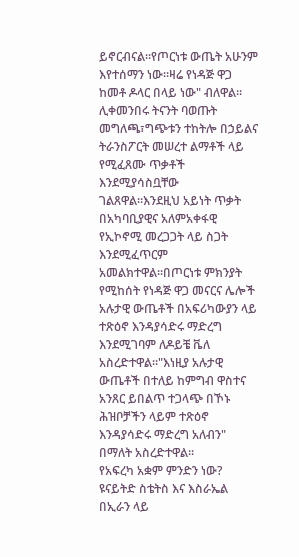ይኖርብናል።የጦርነቱ ውጤት አሁንም እየተሰማን ነው።ዛሬ የነዳጅ ዋጋ ከመቶ ዶላር በላይ ነው" ብለዋል።
ሊቀመንበሩ ትናንት ባወጡት መግለጫ፣ግጭቱን ተከትሎ በኃይልና ትራንስፖርት መሠረተ ልማቶች ላይ የሚፈጸሙ ጥቃቶች እንደሚያሳስቧቸው ገልጸዋል።እንደዚህ አይነት ጥቃት በአካባቢያዊና አለምአቀፋዊ የኢኮኖሚ መረጋጋት ላይ ስጋት እንደሚፈጥርም አመልክተዋል።በጦርነቱ ምክንያት የሚከሰት የነዳጅ ዋጋ መናርና ሌሎች አሉታዊ ውጤቶች በአፍሪካውያን ላይ ተጽዕኖ እንዳያሳድሩ ማድረግ እንደሚገባም ለዶይቼ ቬለ አስረድተዋል።"እነዚያ አሉታዊ ውጤቶች በተለይ ከምግብ ዋስተና አንጸር ይበልጥ ተጋላጭ በኾኑ ሕዝቦቻችን ላይም ተጽዕኖ እንዳያሳድሩ ማድረግ አለብን" በማለት አስረድተዋል።
የአፍረካ አቋም ምንድን ነው?
ዩናይትድ ስቴትስ እና እስራኤል በኢራን ላይ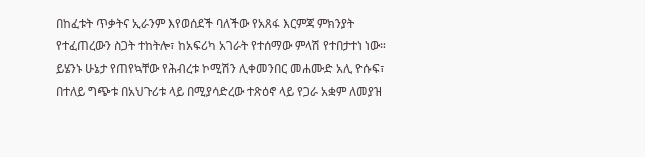በከፈቱት ጥቃትና ኢራንም እየወሰደች ባለችው የአጸፋ እርምጃ ምክንያት የተፈጠረውን ስጋት ተከትሎ፣ ከአፍሪካ አገራት የተሰማው ምላሽ የተበታተነ ነው። ይሄንኑ ሁኔታ የጠየኳቸው የሕብረቱ ኮሚሽን ሊቀመንበር መሐሙድ አሊ ዮሱፍ፣ በተለይ ግጭቱ በአህጉሪቱ ላይ በሚያሳድረው ተጽዕኖ ላይ የጋራ አቋም ለመያዝ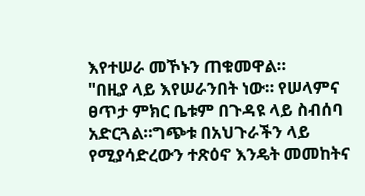እየተሠራ መኾኑን ጠቁመዋል።
"በዚያ ላይ እየሠራንበት ነው። የሠላምና ፀጥታ ምክር ቤቱም በጉዳዩ ላይ ስብሰባ አድርጓል።ግጭቱ በአህጉራችን ላይ የሚያሳድረውን ተጽዕኖ እንዴት መመከትና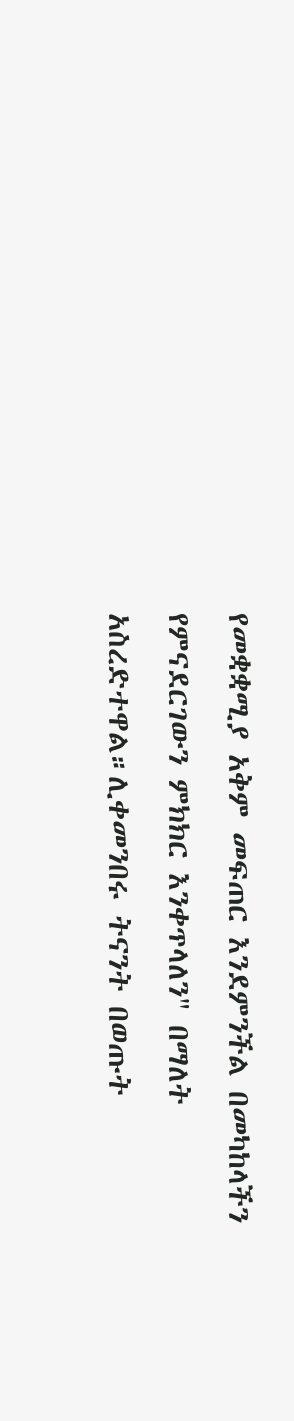የመቋቋሚያ አቅም መፍጠር እንደምንችል በመካከላችን የምናደርገውን ምክክር እንቀጥላለን" በማለት አስረድተዋል።ሊቀመንበሩ ትናንት በወጡት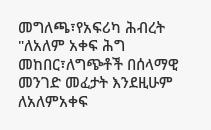መግለጫ፣የአፍሪካ ሕብረት "ለአለም አቀፍ ሕግ መከበር፣ለግጭቶች በሰላማዊ መንገድ መፈታት እንደዚሁም ለአለምአቀፍ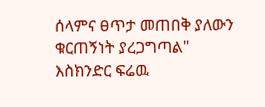ሰላምና ፀጥታ መጠበቅ ያለውን ቁርጠኝነት ያረጋግጣል"
እስክንድር ፍሬዉ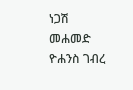ነጋሽ መሐመድ
ዮሐንስ ገብረ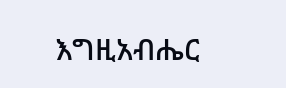እግዚአብሔር